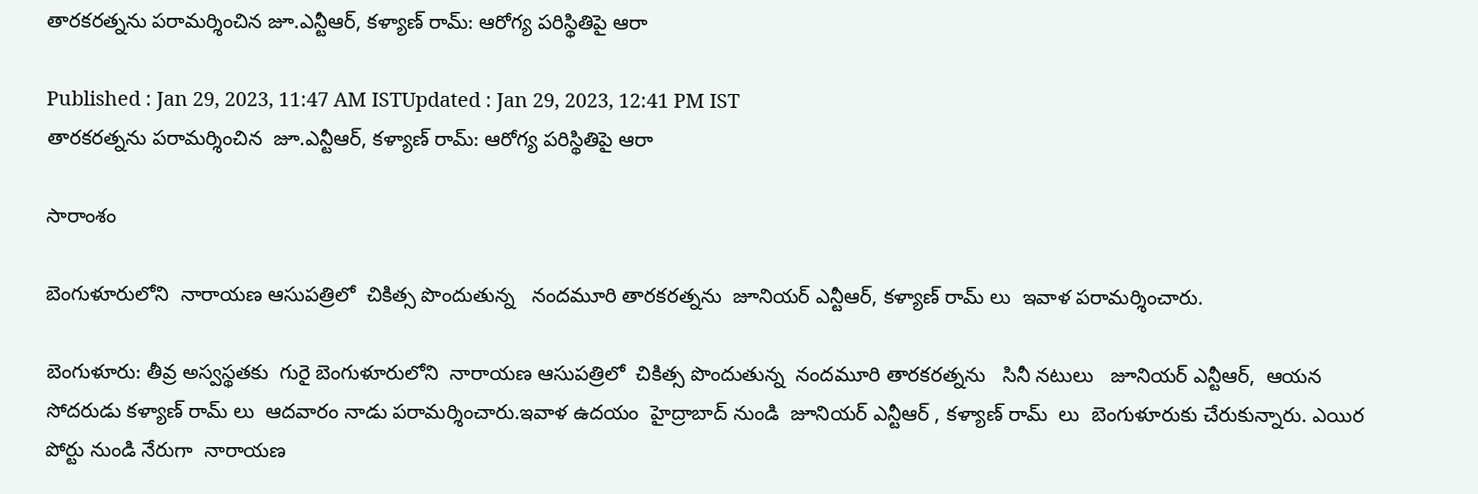తారకరత్నను పరామర్శించిన జూ.ఎన్టీఆర్, కళ్యాణ్ రామ్: ఆరోగ్య పరిస్థితిపై ఆరా

Published : Jan 29, 2023, 11:47 AM ISTUpdated : Jan 29, 2023, 12:41 PM IST
తారకరత్నను పరామర్శించిన  జూ.ఎన్టీఆర్, కళ్యాణ్ రామ్: ఆరోగ్య పరిస్థితిపై ఆరా

సారాంశం

బెంగుళూరులోని  నారాయణ ఆసుపత్రిలో  చికిత్స పొందుతున్న   నందమూరి తారకరత్నను  జూనియర్ ఎన్టీఆర్, కళ్యాణ్ రామ్ లు  ఇవాళ పరామర్శించారు.

బెంగుళూరు: తీవ్ర అస్వస్థతకు  గురై బెంగుళూరులోని  నారాయణ ఆసుపత్రిలో  చికిత్స పొందుతున్న  నందమూరి తారకరత్నను   సినీ నటులు   జూనియర్ ఎన్టీఆర్,  ఆయన సోదరుడు కళ్యాణ్ రామ్ లు  ఆదవారం నాడు పరామర్శించారు.ఇవాళ ఉదయం  హైద్రాబాద్ నుండి  జూనియర్ ఎన్టీఆర్ , కళ్యాణ్ రామ్  లు  బెంగుళూరుకు చేరుకున్నారు. ఎయిర పోర్టు నుండి నేరుగా  నారాయణ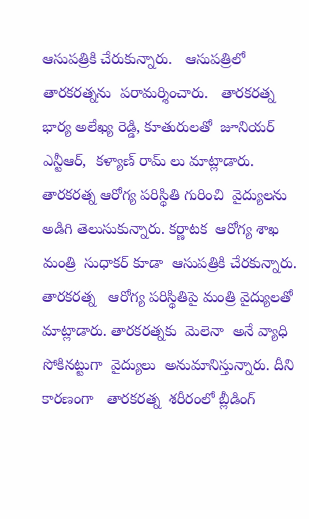ఆసుపత్రికి చేరుకున్నారు.   ఆసుపత్రిలో   తారకరత్నను  పరామర్శించారు.   తారకరత్న  భార్య అలేఖ్య రెడ్డి, కూతురులతో  జూనియర్ ఎన్టీఆర్,  కళ్యాణ్ రామ్ లు మాట్లాడారు. తారకరత్న ఆరోగ్య పరిస్థితి గురించి  వైద్యులను అడిగి తెలుసుకున్నారు. కర్ణాటక  ఆరోగ్య శాఖ మంత్రి  సుధాకర్ కూడా  ఆసుపత్రికి చేరకున్నారు. తారకరత్న   ఆరోగ్య పరిస్థితిపై మంత్రి వైద్యులతో మాట్లాడారు. తారకరత్నకు  మెలెనా  అనే వ్యాధి సోకినట్టుగా  వైద్యులు  అనుమానిస్తున్నారు. దీని కారణంగా   తారకరత్న  శరీరంలో బ్లీడింగ్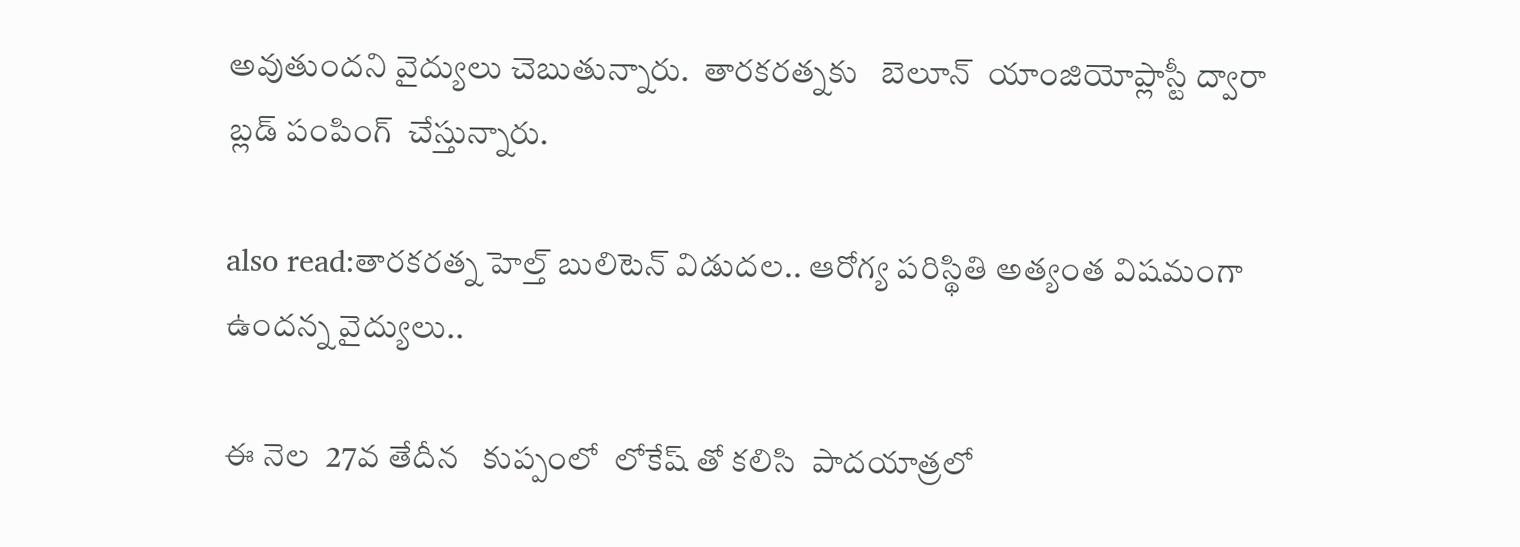అవుతుందని వైద్యులు చెబుతున్నారు.  తారకరత్నకు   బెలూన్  యాంజియోప్లాస్టీ ద్వారా  బ్లడ్ పంపింగ్  చేస్తున్నారు.

also read:తారకరత్న హెల్త్ బులిటెన్ విడుదల.. ఆరోగ్య పరిస్థితి అత్యంత విషమంగా ఉందన్న వైద్యులు..

ఈ నెల  27వ తేదీన   కుప్పంలో  లోకేష్ తో కలిసి  పాదయాత్రలో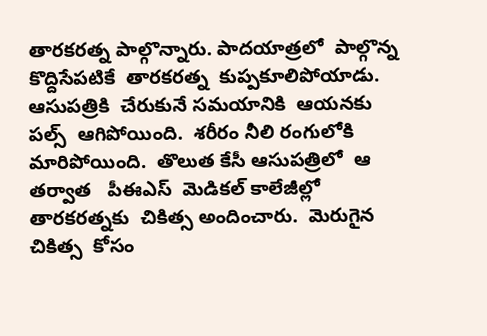తారకరత్న పాల్గొన్నారు. పాదయాత్రలో  పాల్గొన్న కొద్దిసేపటికే  తారకరత్న  కుప్పకూలిపోయాడు. ఆసుపత్రికి  చేరుకునే సమయానికి  ఆయనకు పల్స్  ఆగిపోయింది.  శరీరం నీలి రంగులోకి మారిపోయింది.  తొలుత కేసీ ఆసుపత్రిలో  ఆ తర్వాత   పీఈఎస్  మెడికల్ కాలేజీల్లో తారకరత్నకు  చికిత్స అందించారు.  మెరుగైన చికిత్స  కోసం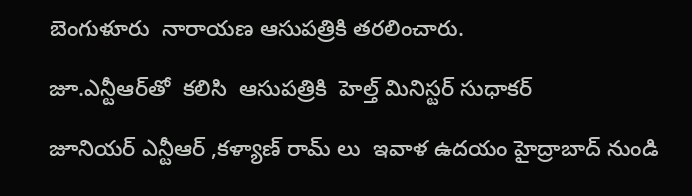బెంగుళూరు  నారాయణ ఆసుపత్రికి తరలించారు.

జూ.ఎన్టీఆర్‌తో  కలిసి  ఆసుపత్రికి  హెల్త్ మినిస్టర్ సుధాకర్

జూనియర్ ఎన్టీఆర్ ,కళ్యాణ్ రామ్ లు  ఇవాళ ఉదయం హైద్రాబాద్ నుండి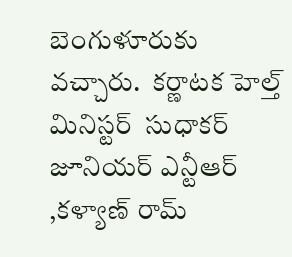బెంగుళూరుకు వచ్చారు.  కర్ణాటక హెల్త్ మినిస్టర్  సుధాకర్ జూనియర్ ఎన్టీఆర్ ,కళ్యాణ్ రామ్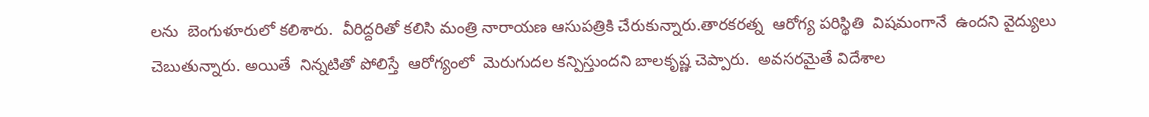లను  బెంగుళూరులో కలిశారు.  వీరిద్దరితో కలిసి మంత్రి నారాయణ ఆసుపత్రికి చేరుకున్నారు.తారకరత్న  ఆరోగ్య పరిస్థితి  విషమంగానే  ఉందని వైద్యులు  చెబుతున్నారు. అయితే  నిన్నటితో పోలిస్తే  ఆరోగ్యంలో  మెరుగుదల కన్పిస్తుందని బాలకృష్ణ చెప్పారు.  అవసరమైతే విదేశాల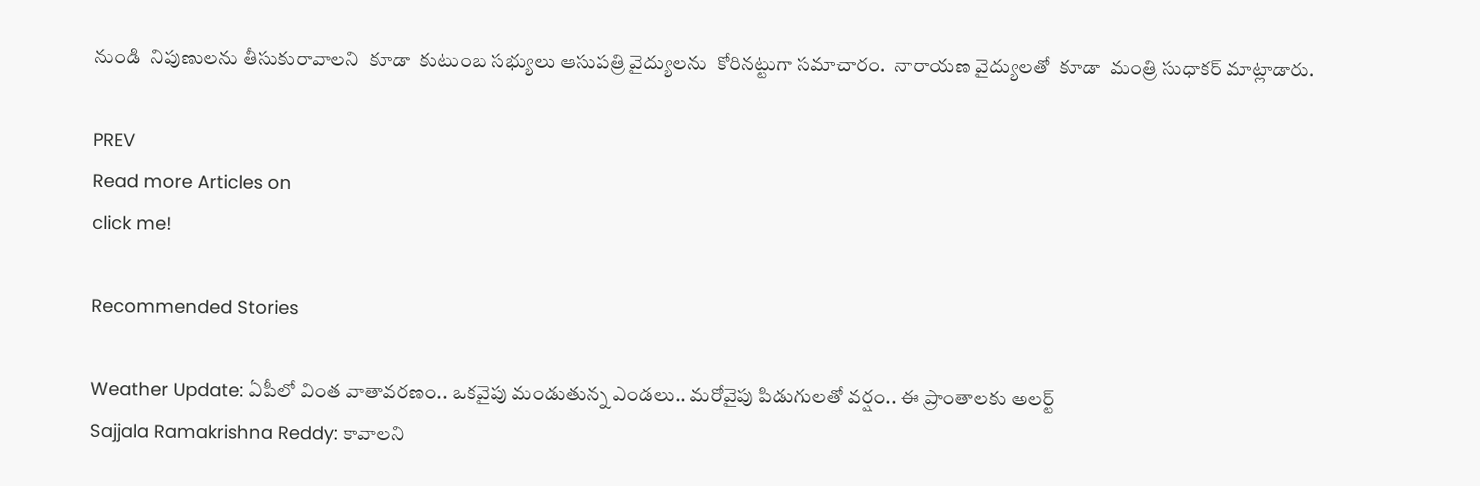నుండి  నిపుణులను తీసుకురావాలని  కూడా  కుటుంబ సభ్యులు ఆసుపత్రి వైద్యులను  కోరినట్టుగా సమాచారం.  నారాయణ వైద్యులతో  కూడా  మంత్రి సుధాకర్ మాట్లాడారు.

PREV
Read more Articles on
click me!

Recommended Stories

Weather Update: ఏపీలో వింత వాతావరణం.. ఒకవైపు మండుతున్న ఎండలు.. మరోవైపు పిడుగులతో వర్షం.. ఈ ప్రాంతాలకు అలర్ట్
Sajjala Ramakrishna Reddy: కావాలని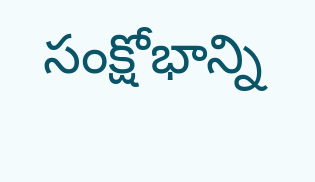సంక్షోభాన్ని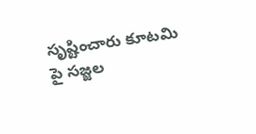సృష్టించారు కూటమి పై సజ్జల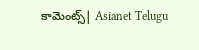కామెంట్స్| Asianet Telugu